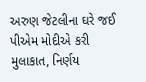અરુણ જેટલીના ઘરે જઈ પીએમ મોદીએ કરી મુલાકાત, નિર્ણય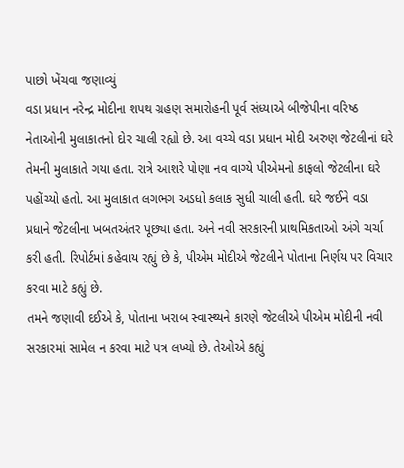પાછો ખેંચવા જણાવ્યું
વડા પ્રધાન નરેન્દ્ર મોદીના શપથ ગ્રહણ સમારોહની પૂર્વ સંધ્યાએ બીજેપીના વરિષ્ઠ નેતાઓની મુલાકાતનો દોર ચાલી રહ્યો છે. આ વચ્ચે વડા પ્રધાન મોદી અરુણ જેટલીનાં ઘરે તેમની મુલાકાતે ગયા હતા. રાત્રે આશરે પોણા નવ વાગ્યે પીએમનો કાફલો જેટલીના ઘરે પહોંચ્યો હતો. આ મુલાકાત લગભગ અડધો કલાક સુધી ચાલી હતી. ઘરે જઈને વડા પ્રધાને જેટલીના ખબતઅંતર પૂછ્યા હતા. અને નવી સરકારની પ્રાથમિકતાઓ અંગે ચર્ચા કરી હતી. રિપોર્ટમાં કહેવાય રહ્યું છે કે, પીએમ મોદીએ જેટલીને પોતાના નિર્ણય પર વિચાર કરવા માટે કહ્યું છે.
તમને જણાવી દઈએ કે, પોતાના ખરાબ સ્વાસ્થ્યને કારણે જેટલીએ પીએમ મોદીની નવી સરકારમાં સામેલ ન કરવા માટે પત્ર લખ્યો છે. તેઓએ કહ્યું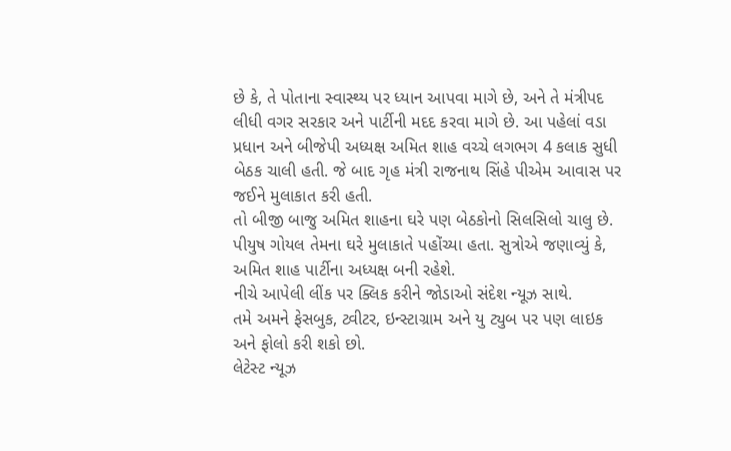છે કે, તે પોતાના સ્વાસ્થ્ય પર ધ્યાન આપવા માગે છે, અને તે મંત્રીપદ લીધી વગર સરકાર અને પાર્ટીની મદદ કરવા માગે છે. આ પહેલાં વડા પ્રધાન અને બીજેપી અધ્યક્ષ અમિત શાહ વચ્ચે લગભગ 4 કલાક સુધી બેઠક ચાલી હતી. જે બાદ ગૃહ મંત્રી રાજનાથ સિંહે પીએમ આવાસ પર જઈને મુલાકાત કરી હતી.
તો બીજી બાજુ અમિત શાહના ઘરે પણ બેઠકોનો સિલસિલો ચાલુ છે. પીયુષ ગોયલ તેમના ઘરે મુલાકાતે પહોંચ્યા હતા. સુત્રોએ જણાવ્યું કે, અમિત શાહ પાર્ટીના અધ્યક્ષ બની રહેશે.
નીચે આપેલી લીંક પર ક્લિક કરીને જોડાઓ સંદેશ ન્યૂઝ સાથે.
તમે અમને ફેસબુક, ટ્વીટર, ઇન્સ્ટાગ્રામ અને યુ ટ્યુબ પર પણ લાઇક અને ફોલો કરી શકો છો.
લેટેસ્ટ ન્યૂઝ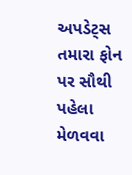અપડેટ્સ તમારા ફોન પર સૌથી પહેલા મેળવવા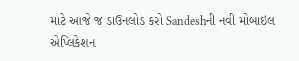માટે આજે જ ડાઉનલોડ કરો Sandeshની નવી મોબાઇલ એપ્લિકેશન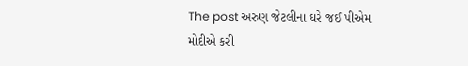The post અરુણ જેટલીના ઘરે જઈ પીએમ મોદીએ કરી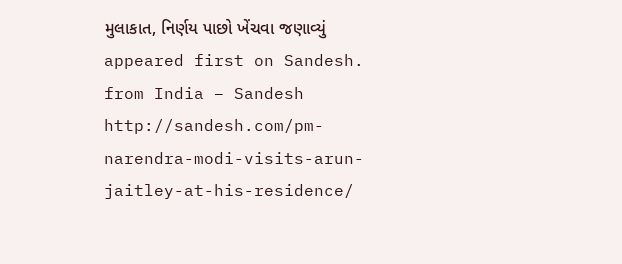મુલાકાત, નિર્ણય પાછો ખેંચવા જણાવ્યું appeared first on Sandesh.
from India – Sandesh http://sandesh.com/pm-narendra-modi-visits-arun-jaitley-at-his-residence/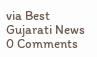via Best Gujarati News
0 Comments